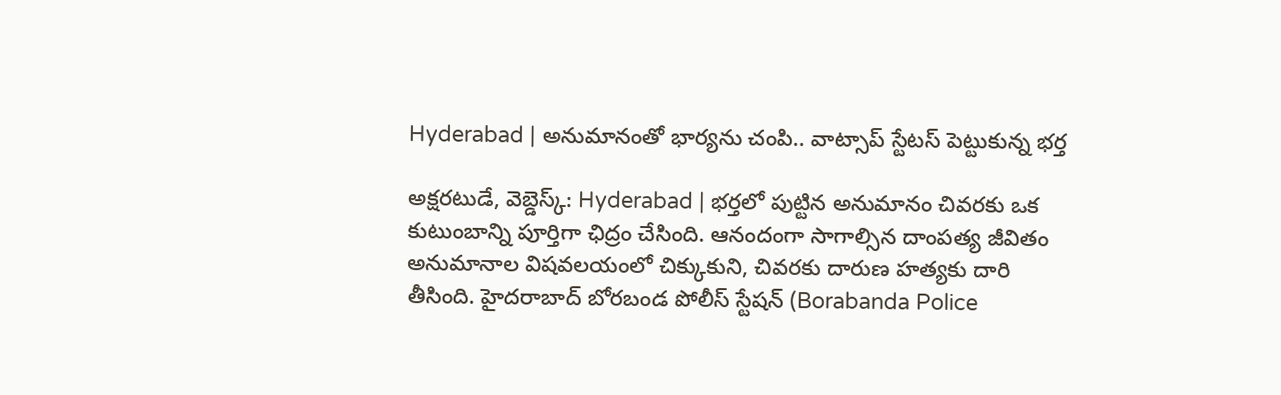Hyderabad | అనుమానంతో భార్యను చంపి.. వాట్సాప్ స్టేటస్ పెట్టుకున్న భర్త

అక్షరటుడే, వెబ్డెస్క్: Hyderabad | భర్తలో పుట్టిన అనుమానం చివరకు ఒక కుటుంబాన్ని పూర్తిగా ఛిద్రం చేసింది. ఆనందంగా సాగాల్సిన దాంపత్య జీవితం అనుమానాల విషవలయంలో చిక్కుకుని, చివరకు దారుణ హత్యకు దారి తీసింది. హైదరాబాద్ బోరబండ పోలీస్ స్టేషన్ (Borabanda Police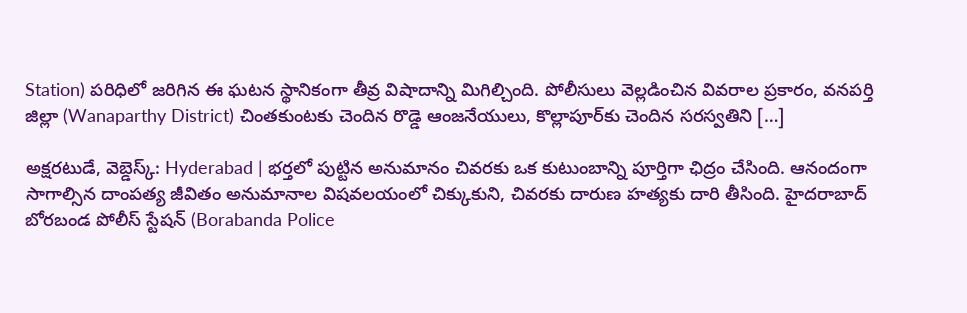Station) పరిధిలో జరిగిన ఈ ఘటన స్థానికంగా తీవ్ర విషాదాన్ని మిగిల్చింది. పోలీసులు వెల్లడించిన వివరాల ప్రకారం, వనపర్తి జిల్లా (Wanaparthy District) చింతకుంటకు చెందిన రొడ్డె ఆంజనేయులు, కొల్లాపూర్‌కు చెందిన సరస్వతిని […]

అక్షరటుడే, వెబ్డెస్క్: Hyderabad | భర్తలో పుట్టిన అనుమానం చివరకు ఒక కుటుంబాన్ని పూర్తిగా ఛిద్రం చేసింది. ఆనందంగా సాగాల్సిన దాంపత్య జీవితం అనుమానాల విషవలయంలో చిక్కుకుని, చివరకు దారుణ హత్యకు దారి తీసింది. హైదరాబాద్ బోరబండ పోలీస్ స్టేషన్ (Borabanda Police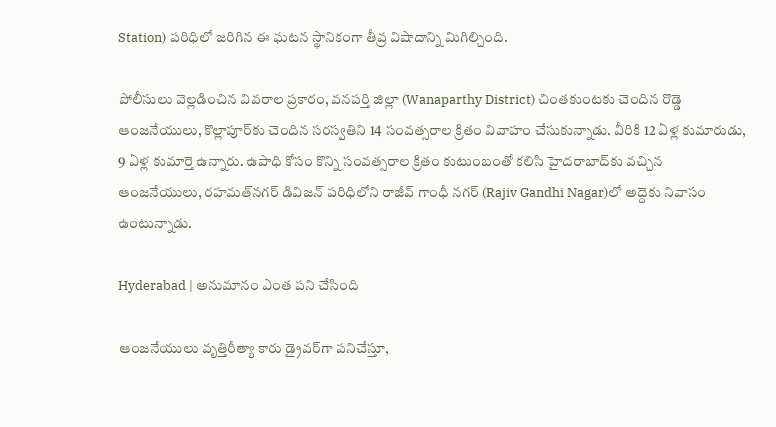Station) పరిధిలో జరిగిన ఈ ఘటన స్థానికంగా తీవ్ర విషాదాన్ని మిగిల్చింది.

పోలీసులు వెల్లడించిన వివరాల ప్రకారం, వనపర్తి జిల్లా (Wanaparthy District) చింతకుంటకు చెందిన రొడ్డె ఆంజనేయులు, కొల్లాపూర్‌కు చెందిన సరస్వతిని 14 సంవత్సరాల క్రితం వివాహం చేసుకున్నాడు. వీరికి 12 ఏళ్ల కుమారుడు, 9 ఏళ్ల కుమార్తె ఉన్నారు. ఉపాధి కోసం కొన్ని సంవత్సరాల క్రితం కుటుంబంతో కలిసి హైదరాబాద్‌కు వచ్చిన ఆంజనేయులు, రహమత్‌నగర్ డివిజన్ పరిధిలోని రాజీవ్ గాంధీ నగర్‌ (Rajiv Gandhi Nagar)లో అద్దెకు నివాసం ఉంటున్నాడు.

Hyderabad | అనుమానం ఎంత ప‌ని చేసింది

ఆంజనేయులు వృత్తిరీత్యా కారు డ్రైవర్‌గా పనిచేస్తూ,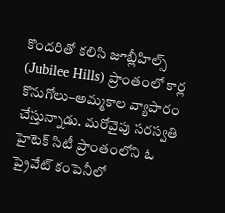కొందరితో కలిసి జూబ్లీహిల్స్ (Jubilee Hills) ప్రాంతంలో కార్ల కొనుగోలు–అమ్మకాల వ్యాపారం చేస్తున్నాడు. మరోవైపు సరస్వతి హైటెక్ సిటీ ప్రాంతంలోని ఓ ప్రైవేట్ కంపెనీలో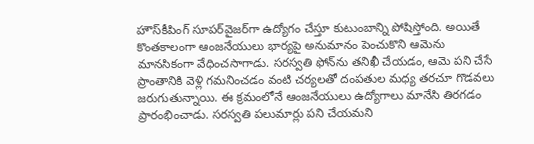హౌస్‌కీపింగ్ సూపర్‌వైజర్‌గా ఉద్యోగం చేస్తూ కుటుంబాన్ని పోషిస్తోంది. అయితే కొంతకాలంగా ఆంజనేయులు భార్యపై అనుమానం పెంచుకొని ఆమెను మానసికంగా వేధించసాగాడు. సరస్వతి ఫోన్‌ను తనిఖీ చేయడం, ఆమె పని చేసే ప్రాంతానికి వెళ్లి గమనించడం వంటి చర్యలతో దంపతుల మధ్య తరచూ గొడవలు జరుగుతున్నాయి. ఈ క్రమంలోనే ఆంజనేయులు ఉద్యోగాలు మానేసి తిరగడం ప్రారంభించాడు. సరస్వతి పలుమార్లు పని చేయమని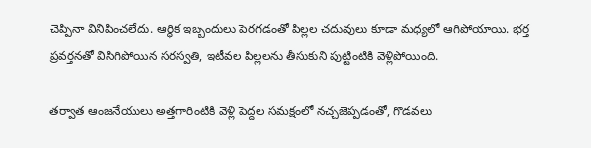చెప్పినా వినిపించలేదు. ఆర్థిక ఇబ్బందులు పెరగడంతో పిల్లల చదువులు కూడా మధ్యలో ఆగిపోయాయి. భర్త ప్రవర్తనతో విసిగిపోయిన సరస్వతి, ఇటీవల పిల్లలను తీసుకుని పుట్టింటికి వెళ్లిపోయింది.

తర్వాత ఆంజనేయులు అత్తగారింటికి వెళ్లి పెద్దల సమక్షంలో నచ్చజెప్పడంతో, గొడవలు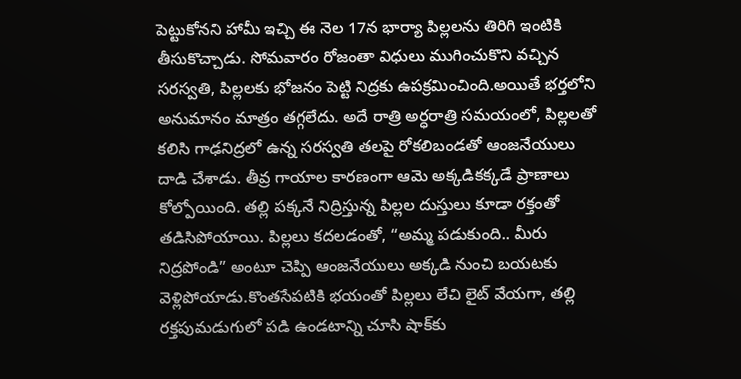పెట్టుకోనని హామీ ఇచ్చి ఈ నెల 17న భార్యా పిల్లలను తిరిగి ఇంటికి తీసుకొచ్చాడు. సోమవారం రోజంతా విధులు ముగించుకొని వచ్చిన సరస్వతి, పిల్లలకు భోజనం పెట్టి నిద్రకు ఉపక్రమించింది.అయితే భర్తలోని అనుమానం మాత్రం తగ్గలేదు. అదే రాత్రి అర్ధరాత్రి సమయంలో, పిల్లలతో కలిసి గాఢనిద్రలో ఉన్న సరస్వతి తలపై రోకలిబండతో ఆంజనేయులు దాడి చేశాడు. తీవ్ర గాయాల కారణంగా ఆమె అక్కడికక్కడే ప్రాణాలు కోల్పోయింది. తల్లి పక్కనే నిద్రిస్తున్న పిల్లల దుస్తులు కూడా రక్తంతో తడిసిపోయాయి. పిల్లలు కదలడంతో, “అమ్మ పడుకుంది.. మీరు నిద్రపోండి” అంటూ చెప్పి ఆంజనేయులు అక్కడి నుంచి బయటకు వెళ్లిపోయాడు.కొంతసేపటికి భయంతో పిల్లలు లేచి లైట్ వేయగా, తల్లి రక్తపుమడుగులో పడి ఉండటాన్ని చూసి షాక్‌కు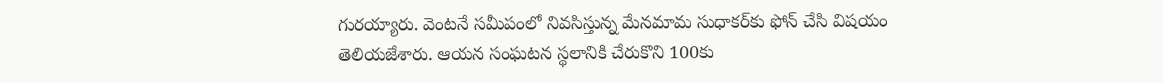గురయ్యారు. వెంటనే సమీపంలో నివసిస్తున్న మేనమామ సుధాకర్‌కు ఫోన్ చేసి విషయం తెలియజేశారు. ఆయన సంఘటన స్థలానికి చేరుకొని 100కు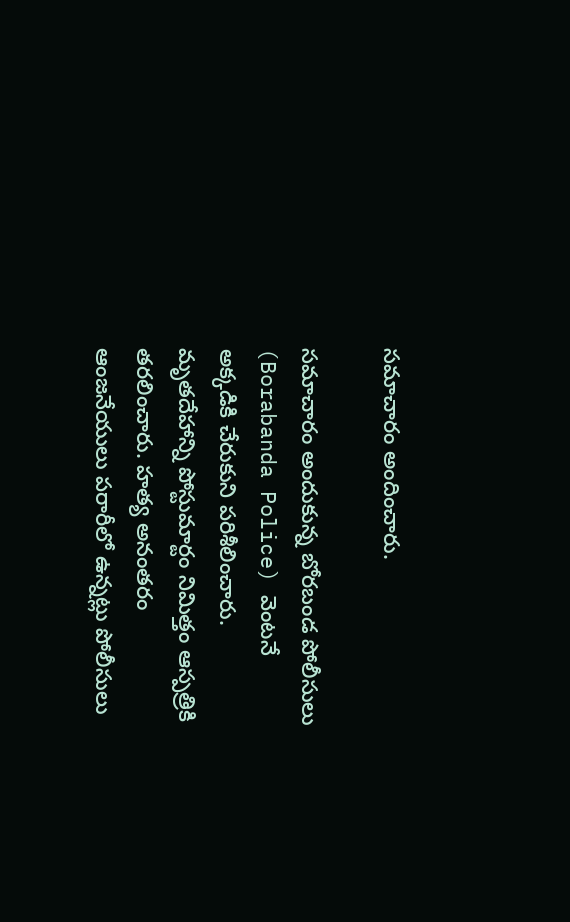సమాచారం అందించారు.

సమాచారం అందుకున్న బోరబండ పోలీసులు (Borabanda Police) వెంటనే అక్కడికి చేరుకుని పరిశీలించారు. మృతదేహాన్ని పోస్టుమార్టం నిమిత్తం ఆస్పత్రికి తరలించారు. హత్య అనంతరం ఆంజనేయులు పరారీలో ఉన్నట్లు పోలీసులు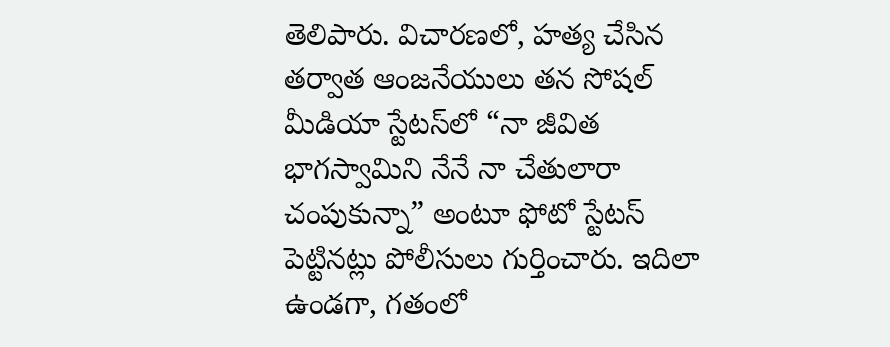తెలిపారు. విచారణలో, హత్య చేసిన తర్వాత ఆంజనేయులు తన సోషల్ మీడియా స్టేటస్‌లో “నా జీవిత భాగస్వామిని నేనే నా చేతులారా చంపుకున్నా” అంటూ ఫోటో స్టేటస్ పెట్టినట్లు పోలీసులు గుర్తించారు. ఇదిలా ఉండగా, గతంలో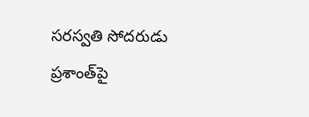సరస్వతి సోదరుడు ప్రశాంత్‌పై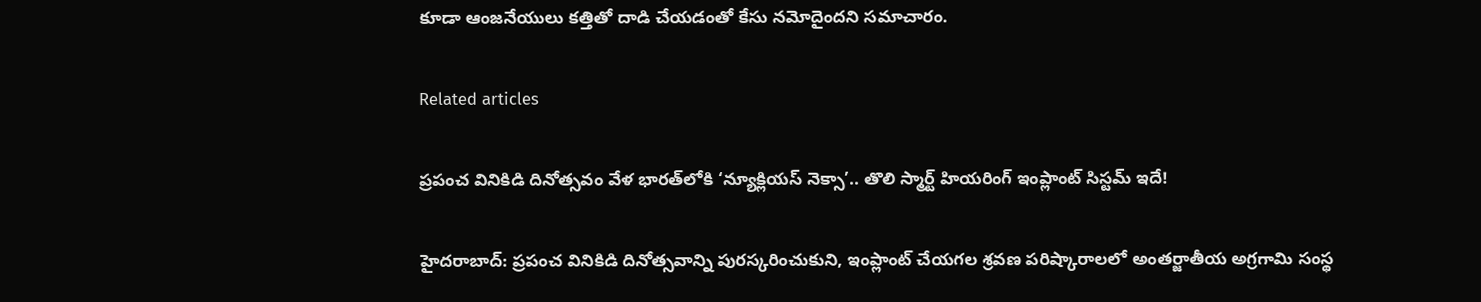కూడా ఆంజనేయులు కత్తితో దాడి చేయడంతో కేసు నమోదైందని సమాచారం.

Related articles

ప్రపంచ వినికిడి దినోత్సవం వేళ భారత్‌లోకి ‘న్యూక్లియస్ నెక్సా’.. తొలి స్మార్ట్ హియరింగ్ ఇంప్లాంట్ సిస్టమ్ ఇదే!

హైదరాబాద్: ప్రపంచ వినికిడి దినోత్సవాన్ని పురస్కరించుకుని, ఇంప్లాంట్ చేయగల శ్రవణ పరిష్కారాలలో అంతర్జాతీయ అగ్రగామి సంస్థ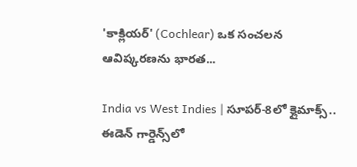'కాక్లియర్' (Cochlear) ఒక సంచలన ఆవిష్కరణను భారత...

India vs West Indies | సూపర్-8లో క్లైమాక్స్.. ఈడెన్ గార్డెన్స్‌లో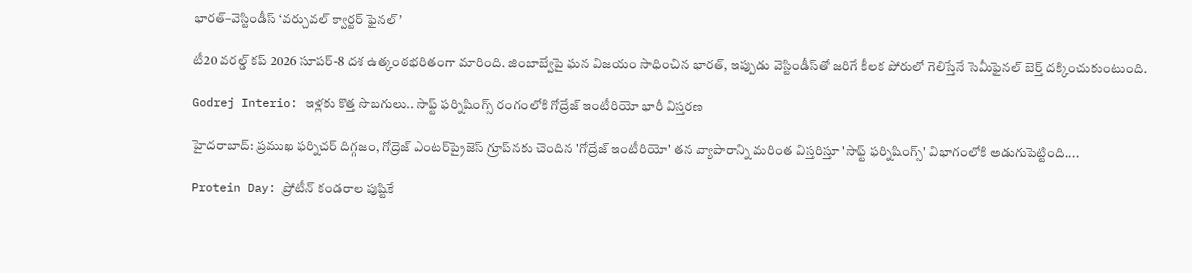భారత్–వెస్టిండీస్ ‘వర్చువల్ క్వార్టర్ ఫైనల్’

టీ20 వరల్డ్ కప్ 2026 సూపర్-8 దశ ఉత్కంఠభరితంగా మారింది. జింబాబ్వేపై ఘన విజయం సాధించిన భారత్, ఇప్పుడు వెస్టిండీస్‌తో జరిగే కీలక పోరులో గెలిస్తేనే సెమీఫైనల్ బెర్త్ దక్కించుకుంటుంది.

Godrej Interio: ఇళ్లకు కొత్త సొబగులు.. సాఫ్ట్ ఫర్నిషింగ్స్ రంగంలోకి గోద్రేజ్ ఇంటీరియో భారీ విస్తరణ

హైదరాబాద్: ప్రముఖ ఫర్నిచర్ దిగ్గజం, గోద్రెజ్ ఎంటర్‌ప్రైజెస్ గ్రూప్‌నకు చెందిన 'గోద్రేజ్ ఇంటీరియో' తన వ్యాపారాన్ని మరింత విస్తరిస్తూ 'సాఫ్ట్ ఫర్నిషింగ్స్' విభాగంలోకి అడుగుపెట్టింది....

Protein Day: ప్రోటీన్ కండరాల పుష్టికే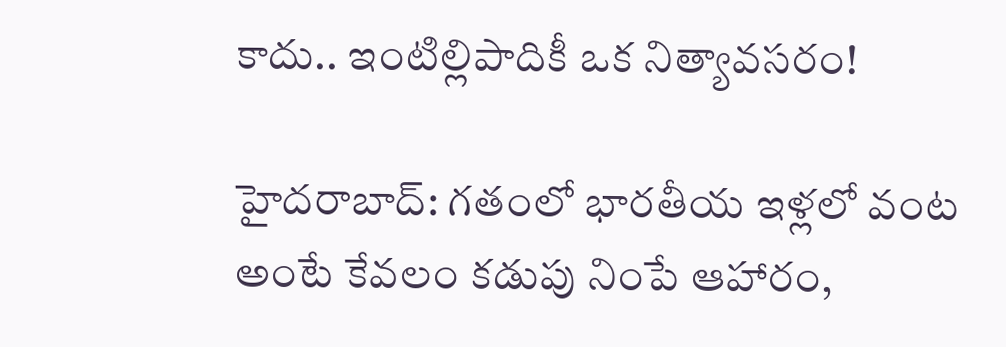కాదు.. ఇంటిల్లిపాదికీ ఒక నిత్యావసరం!

హైదరాబాద్: గతంలో భారతీయ ఇళ్లలో వంట అంటే కేవలం కడుపు నింపే ఆహారం,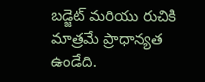బడ్జెట్ మరియు రుచికి మాత్రమే ప్రాధాన్యత ఉండేది.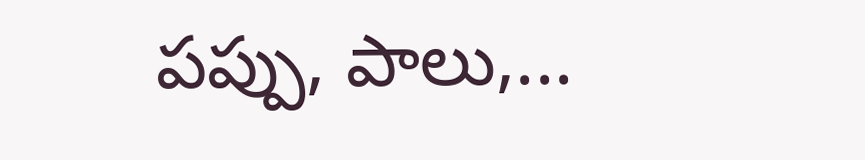పప్పు, పాలు,...